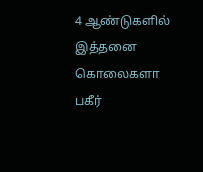4 ஆண்டுகளில் இத்தனை கொலைகளா பகீர்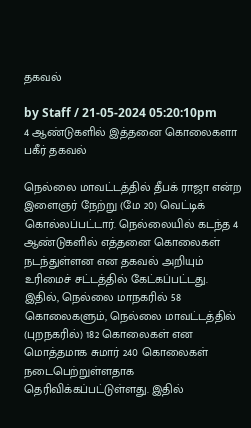தகவல்

by Staff / 21-05-2024 05:20:10pm
4 ஆண்டுகளில் இத்தனை கொலைகளா பகீர் தகவல்

நெல்லை மாவட்டத்தில் தீபக் ராஜா என்ற இளைஞர் நேற்று (மே 20) வெட்டிக் கொல்லப்பட்டார். நெல்லையில் கடந்த 4 ஆண்டுகளில் எத்தனை கொலைகள் நடந்துள்ளன என தகவல் அறியும் உரிமைச் சட்டத்தில் கேட்கப்பட்டது. இதில், நெல்லை மாநகரில் 58 கொலைகளும், நெல்லை மாவட்டத்தில் (புறநகரில்) 182 கொலைகள் என மொத்தமாக சுமார் 240 கொலைகள் நடைபெற்றுள்ளதாக தெரிவிக்கப்பட்டுள்ளது. இதில்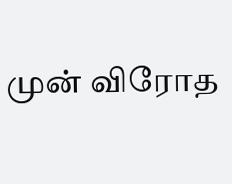முன் விரோத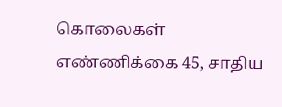கொலைகள் எண்ணிக்கை 45, சாதிய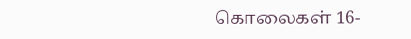கொலைகள் 16-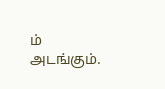ம் அடங்கும்.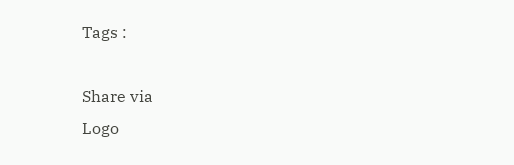Tags :

Share via
Logo